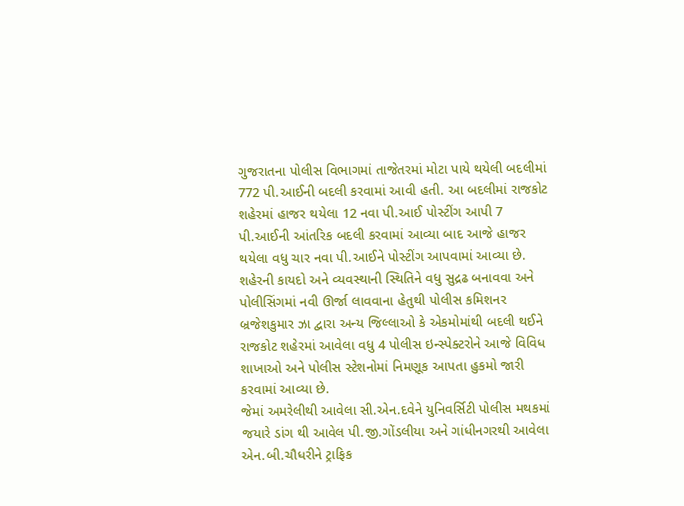ગુજરાતના પોલીસ વિભાગમાં તાજેતરમાં મોટા પાયે થયેલી બદલીમાં 772 પી.આઈની બદલી કરવામાં આવી હતી. આ બદલીમાં રાજકોટ શહેરમાં હાજર થયેલા 12 નવા પી.આઈ પોસ્ટીંગ આપી 7 પી.આઈની આંતરિક બદલી કરવામાં આવ્યા બાદ આજે હાજર થયેલા વધુ ચાર નવા પી.આઈને પોસ્ટીંગ આપવામાં આવ્યા છે.
શહેરની કાયદો અને વ્યવસ્થાની સ્થિતિને વધુ સુદ્રઢ બનાવવા અને પોલીસિંગમાં નવી ઊર્જા લાવવાના હેતુથી પોલીસ કમિશનર બ્રજેશકુમાર ઝા દ્વારા અન્ય જિલ્લાઓ કે એકમોમાંથી બદલી થઈને રાજકોટ શહેરમાં આવેલા વધુ 4 પોલીસ ઇન્સ્પેક્ટરોને આજે વિવિધ શાખાઓ અને પોલીસ સ્ટેશનોમાં નિમણૂક આપતા હુકમો જારી કરવામાં આવ્યા છે.
જેમાં અમરેલીથી આવેલા સી.એન.દવેને યુનિવર્સિટી પોલીસ મથકમાં જયારે ડાંગ થી આવેલ પી.જી.ગોંડલીયા અને ગાંધીનગરથી આવેલા એન.બી.ચૌધરીને ટ્રાફિક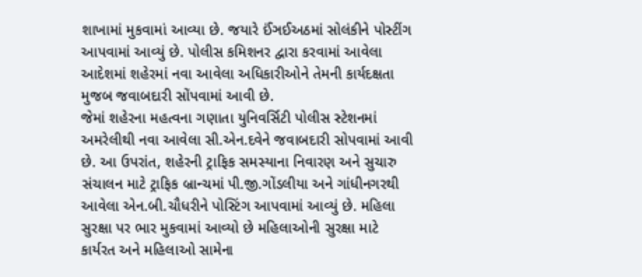શાખામાં મુકવામાં આવ્યા છે. જયારે ઈંઞઈઅઠમાં સોલંકીને પોસ્ટીંગ આપવામાં આવ્યું છે. પોલીસ કમિશનર દ્વારા કરવામાં આવેલા આદેશમાં શહેરમાં નવા આવેલા અધિકારીઓને તેમની કાર્યદક્ષતા મુજબ જવાબદારી સોંપવામાં આવી છે.
જેમાં શહેરના મહત્વના ગણાતા યુનિવર્સિટી પોલીસ સ્ટેશનમાં અમરેલીથી નવા આવેલા સી.એન.દવેને જવાબદારી સોપવામાં આવી છે. આ ઉપરાંત, શહેરની ટ્રાફિક સમસ્યાના નિવારણ અને સુચારુ સંચાલન માટે ટ્રાફિક બ્રાન્ચમાં પી.જી.ગોંડલીયા અને ગાંધીનગરથી આવેલા એન.બી.ચૌધરીને પોસ્ટિંગ આપવામાં આવ્યું છે. મહિલા સુરક્ષા પર ભાર મુકવામાં આવ્યો છે મહિલાઓની સુરક્ષા માટે કાર્યરત અને મહિલાઓ સામેના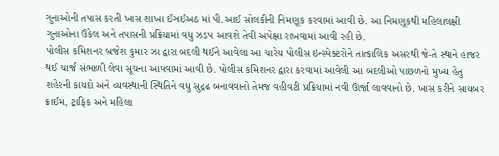ગુનાઓની તપાસ કરતી ખાસ શાખા ઈંઞઈઅઠ માં પી.આઈ સોલકીની નિમણૂક કરવામાં આવી છે. આ નિમણૂકથી મહિલાલક્ષી ગુનાઓના ઉકેલ અને તપાસની પ્રક્રિયામાં વધુ ઝડપ આવશે તેવી અપેક્ષા રાખવામાં આવી રહી છે.
પોલીસ કમિશનર બ્રજેશ કુમાર ઝા દ્વારા બદલી થઈને આવેલા આ ચારેય પોલીસ ઇન્સ્પેક્ટરોને તાત્કાલિક અસરથી જે-તે સ્થાને હાજર થઈ ચાર્જ સંભાળી લેવા સૂચના આપવામાં આવી છે. પોલીસ કમિશનર દ્વારા કરવામાં આવેલી આ બદલીઓ પાછળનો મુખ્ય હેતુ શહેરની કાયદો અને વ્યવસ્થાની સ્થિતિને વધુ સુદ્રઢ બનાવવાનો તેમજ વહીવટી પ્રક્રિયામાં નવી ઊર્જા લાવવાનો છે. ખાસ કરીને સાયબર ક્રાઈમ, ટ્રાફિક અને મહિલા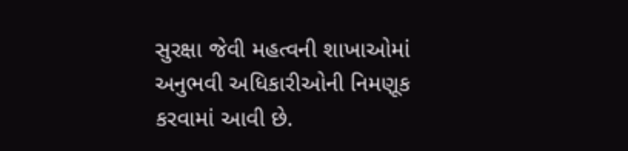સુરક્ષા જેવી મહત્વની શાખાઓમાં અનુભવી અધિકારીઓની નિમણૂક કરવામાં આવી છે.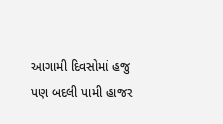આગામી દિવસોમાં હજુ પણ બદલી પામી હાજર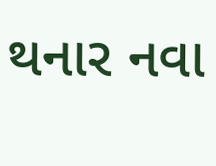થનાર નવા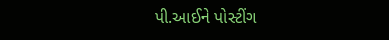પી.આઈને પોસ્ટીંગ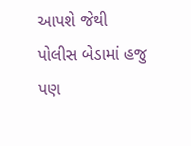આપશે જેથી પોલીસ બેડામાં હજુ પણ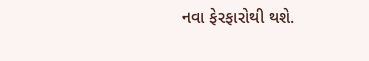નવા ફેરફારોથી થશે.